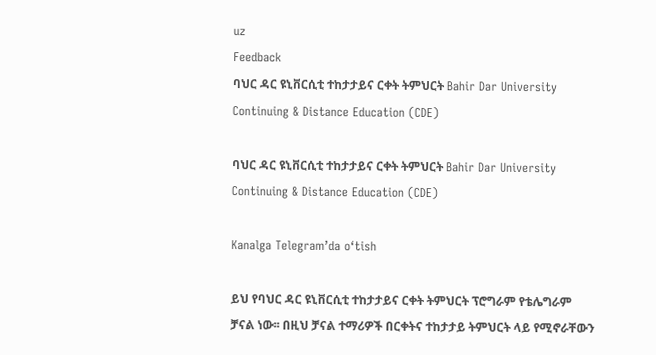uz
Feedback
ባህር ዳር ዩኒቨርሲቲ ተከታታይና ርቀት ትምህርት Bahir Dar University Continuing & Distance Education (CDE)

ባህር ዳር ዩኒቨርሲቲ ተከታታይና ርቀት ትምህርት Bahir Dar University Continuing & Distance Education (CDE)

Kanalga Telegram’da o‘tish

ይህ የባህር ዳር ዩኒቨርሲቲ ተከታታይና ርቀት ትምህርት ፕሮግራም የቴሌግራም ቻናል ነው፡፡ በዚህ ቻናል ተማሪዎች በርቀትና ተከታታይ ትምህርት ላይ የሚኖራቸውን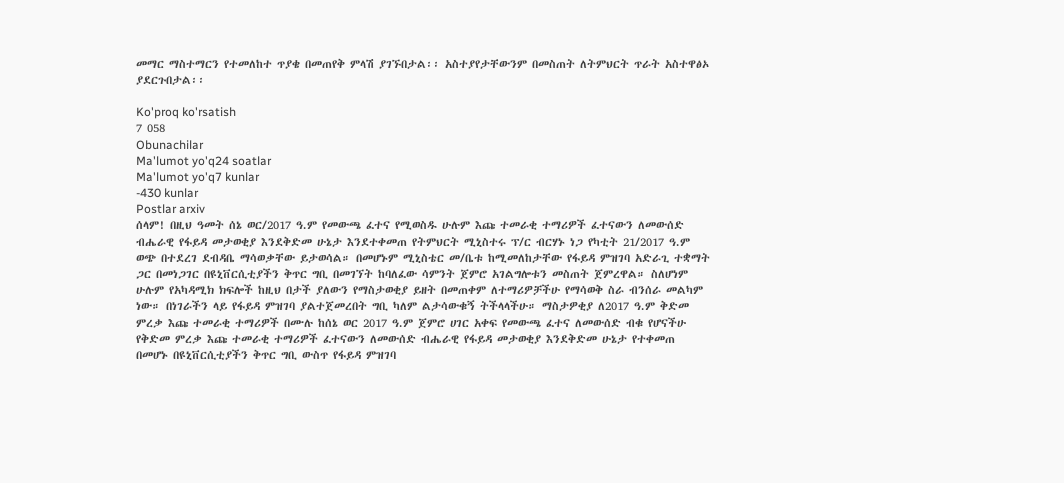መማር ማስተማርን የተመለከተ ጥያቄ በመጠየቅ ምላሽ ያገኙበታል፡፡ አስተያየታቸውንም በመስጠት ለትምህርት ጥራት አስተዋፅኦ ያደርጉበታል፡፡

Ko'proq ko'rsatish
7 058
Obunachilar
Ma'lumot yo'q24 soatlar
Ma'lumot yo'q7 kunlar
-430 kunlar
Postlar arxiv
ሰላም! በዚህ ዓመት ሰኔ ወር/2017 ዓ.ም የመውጫ ፈተና የሚወስዱ ሁሉም እጩ ተመራቂ ተማሪዎች ፈተናውን ለመውሰድ ብሔራዊ የፋይዳ መታወቂያ እንደቅድመ ሁኔታ እንደተቀመጠ የትምህርት ሚኒስተሩ ፕ/ር ብርሃኑ ነጋ የካቲት 21/2017 ዓ.ም ወጭ በተደረገ ደብዳቤ ማሳወቃቸው ይታወሳል። በመሆኑም ሚኒስቴር መ/ቤቱ ከሚመለከታቸው የፋይዳ ምዝገባ አድራጊ ተቋማት ጋር በመነጋገር በዩኒቨርሲቲያችን ቅጥር ግቢ በመገኘት ከባለፈው ሳምንት ጀምሮ አገልግሎቱን መስጠት ጀምረዋል። ስለሆነም ሁሉም የአካዳሚክ ክፍሎች ከዚህ በታች ያለውን የማስታወቂያ ይዘት በመጠቀም ለተማሪዎቻችሁ የማሳወቅ ስራ ብንሰራ መልካም ነው። በነገራችን ላይ የፋይዳ ምዝገባ ያልተጀመረበት ግቢ ካለም ልታሳውቁኝ ትችላላችሁ። ማስታዎቂያ ለ2017 ዓ.ም ቅድመ ምረቃ እጩ ተመራቂ ተማሪዎች በሙሉ ከሰኔ ወር 2017 ዓ.ም ጀምሮ ሀገር አቀፍ የመውጫ ፈተና ለመውሰድ ብቁ የሆናችሁ የቅድመ ምረቃ እጩ ተመራቂ ተማሪዎች ፈተናውን ለመውሰድ ብሔራዊ የፋይዳ መታወቂያ እንደቅድመ ሁኔታ የተቀመጠ በመሆኑ በዩኒቨርሲቲያችን ቅጥር ግቢ ውስጥ የፋይዳ ምዝገባ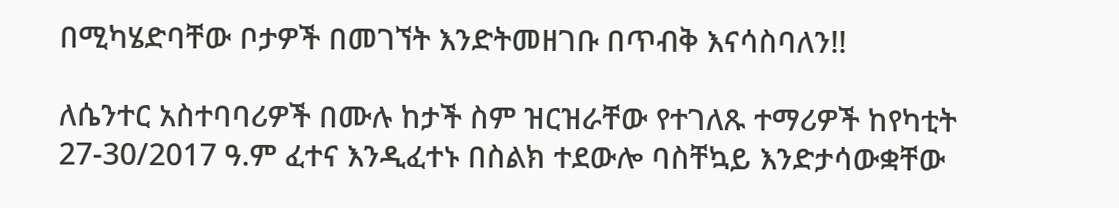በሚካሄድባቸው ቦታዎች በመገኘት እንድትመዘገቡ በጥብቅ እናሳስባለን!!

ለሴንተር አስተባባሪዎች በሙሉ ከታች ስም ዝርዝራቸው የተገለጹ ተማሪዎች ከየካቲት 27-30/2017 ዓ.ም ፈተና እንዲፈተኑ በስልክ ተደውሎ ባስቸኳይ እንድታሳውቋቸው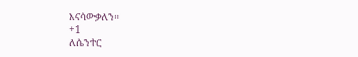እናሳውቃለን።
+1
ለሴንተር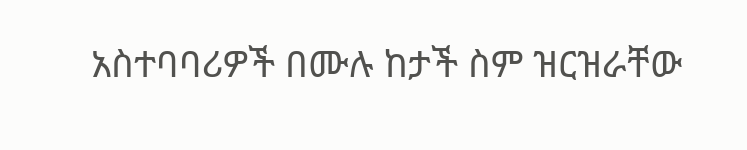አስተባባሪዎች በሙሉ ከታች ስም ዝርዝራቸው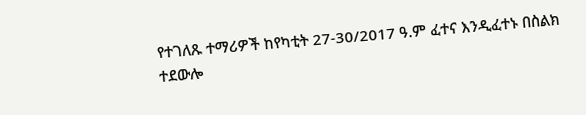የተገለጹ ተማሪዎች ከየካቲት 27-30/2017 ዓ.ም ፈተና እንዲፈተኑ በስልክ ተደውሎ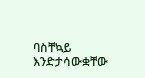ባስቸኳይ እንድታሳውቋቸው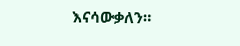እናሳውቃለን።